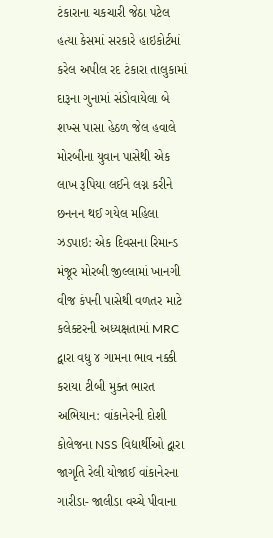ટંકારાના ચકચારી જેઠા પટેલ હત્યા કેસમાં સરકારે હાઇકોર્ટમાં કરેલ અપીલ રદ ટંકારા તાલુકામાં દારૂના ગુનામાં સંડોવાયેલા બે શખ્સ પાસા હેઠળ જેલ હવાલે મોરબીના યુવાન પાસેથી એક લાખ રૂપિયા લઈને લગ્ન કરીને છનનન થઈ ગયેલ મહિલા ઝડપાઇ: એક દિવસના રિમાન્ડ મંજૂર મોરબી જીલ્લામાં ખાનગી વીજ કંપની પાસેથી વળતર માટે કલેક્ટરની અધ્યક્ષતામાં MRC દ્વારા વધુ ૪ ગામના ભાવ નક્કી કરાયા ટીબી મુક્ત ભારત અભિયાન: વાંકાનેરની દોશી કોલેજના NSS વિદ્યાર્થીઓ દ્વારા જાગૃતિ રેલી યોજાઈ વાંકાનેરના ગારીડા- જાલીડા વચ્ચે પીવાના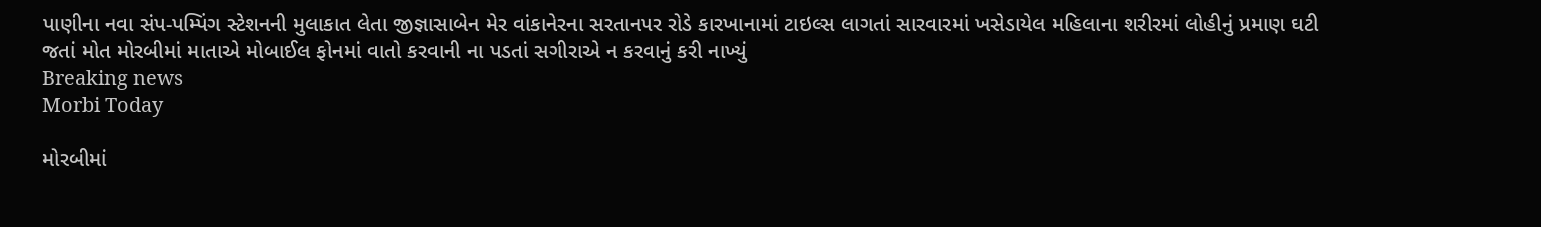પાણીના નવા સંપ-પમ્પિંગ સ્ટેશનની મુલાકાત લેતા જીજ્ઞાસાબેન મેર વાંકાનેરના સરતાનપર રોડે કારખાનામાં ટાઇલ્સ લાગતાં સારવારમાં ખસેડાયેલ મહિલાના શરીરમાં લોહીનું પ્રમાણ ઘટી જતાં મોત મોરબીમાં માતાએ મોબાઈલ ફોનમાં વાતો કરવાની ના પડતાં સગીરાએ ન કરવાનું કરી નાખ્યું
Breaking news
Morbi Today

મોરબીમાં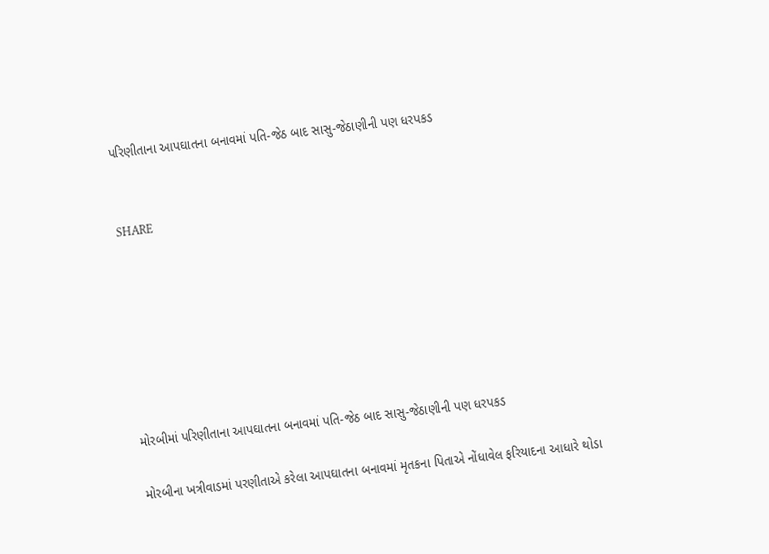પરિણીતાના આપઘાતના બનાવમાં પતિ-જેઠ બાદ સાસુ-જેઠાણીની પણ ધરપકડ


SHARE







મોરબીમાં પરિણીતાના આપઘાતના બનાવમાં પતિ-જેઠ બાદ સાસુ-જેઠાણીની પણ ધરપકડ

મોરબીના ખત્રીવાડમાં પરણીતાએ કરેલા આપઘાતના બનાવમાં મૃતકના પિતાએ નોંધાવેલ ફરિયાદના આધારે થોડા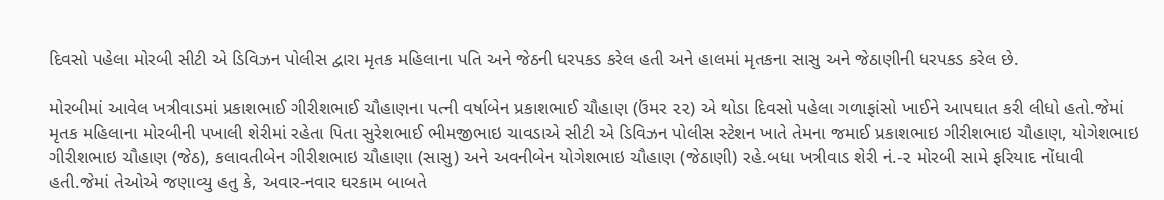દિવસો પહેલા મોરબી સીટી એ ડિવિઝન પોલીસ દ્વારા મૃતક મહિલાના પતિ અને જેઠની ધરપકડ કરેલ હતી અને હાલમાં મૃતકના સાસુ અને જેઠાણીની ધરપકડ કરેલ છે.

મોરબીમાં આવેલ ખત્રીવાડમાં પ્રકાશભાઈ ગીરીશભાઈ ચૌહાણના પત્ની વર્ષાબેન પ્રકાશભાઈ ચૌહાણ (ઉંમર ૨૨) એ થોડા દિવસો પહેલા ગળાફાંસો ખાઈને આપઘાત કરી લીધો હતો.જેમાં મૃતક મહિલાના મોરબીની પખાલી શેરીમાં રહેતા પિતા સુરેશભાઈ ભીમજીભાઇ ચાવડાએ સીટી એ ડિવિઝન પોલીસ સ્ટેશન ખાતે તેમના જમાઈ પ્રકાશભાઇ ગીરીશભાઇ ચૌહાણ, યોગેશભાઇ ગીરીશભાઇ ચૌહાણ (જેઠ), કલાવતીબેન ગીરીશભાઇ ચૌહાણા (સાસુ) અને અવનીબેન યોગેશભાઇ ચૌહાણ (જેઠાણી) રહે.બધા ખત્રીવાડ શેરી નં.-૨ મોરબી સામે ફરિયાદ નોંધાવી હતી.જેમાં તેઓએ જણાવ્યુ હતુ કે, અવાર-નવાર ઘરકામ બાબતે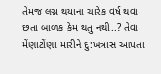તેમજ લગ્ન થયાના ચારેક વર્ષ થવા છતા બાળક કેમ થતુ નથી..? તેવા મેંણાટોંણા મારીને દુ:ખત્રાસ આપતા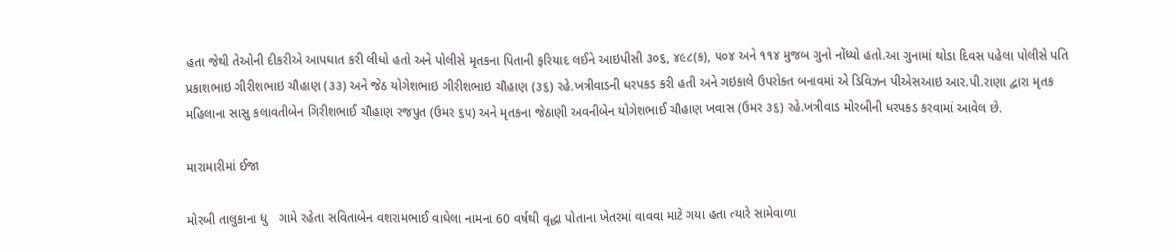હતા જેથી તેઓની દીકરીએ આપઘાત કરી લીધો હતો અને પોલીસે મૃતકના પિતાની ફરિયાદ લઈને આઇપીસી ૩૦૬, ૪૯૮(ક), ૫૦૪ અને ૧૧૪ મુજબ ગુનો નોંધ્યો હતો.આ ગુનામાં થોડા દિવસ પહેલા પોલીસે પતિ પ્રકાશભાઇ ગીરીશભાઇ ચૌહાણ (૩૩) અને જેઠ યોગેશભાઇ ગીરીશભાઇ ચૌહાણ (૩૬) રહે.ખત્રીવાડની ધરપકડ કરી હતી અને ગઇકાલે ઉપરોક્ત બનાવમાં એ ડિવિઝન પીએસઆઇ આર.પી.રાણા દ્વારા મૃતક મહિલાના સાસુ કલાવતીબેન ગિરીશભાઈ ચૌહાણ રજપુત (ઉમર ૬૫) અને મૃતકના જેઠાણી અવનીબેન યોગેશભાઈ ચૌહાણ ખવાસ (ઉમર ૩૬) રહે.ખત્રીવાડ મોરબીની ધરપકડ કરવામાં આવેલ છે.

મારામારીમાં ઈજા

મોરબી તાલુકાના ધુ   ગામે રહેતા સવિતાબેન વશરામભાઈ વાઘેલા નામના 60 વર્ષથી વૃદ્ધા પોતાના ખેતરમાં વાવવા માટે ગયા હતા ત્યારે સામેવાળા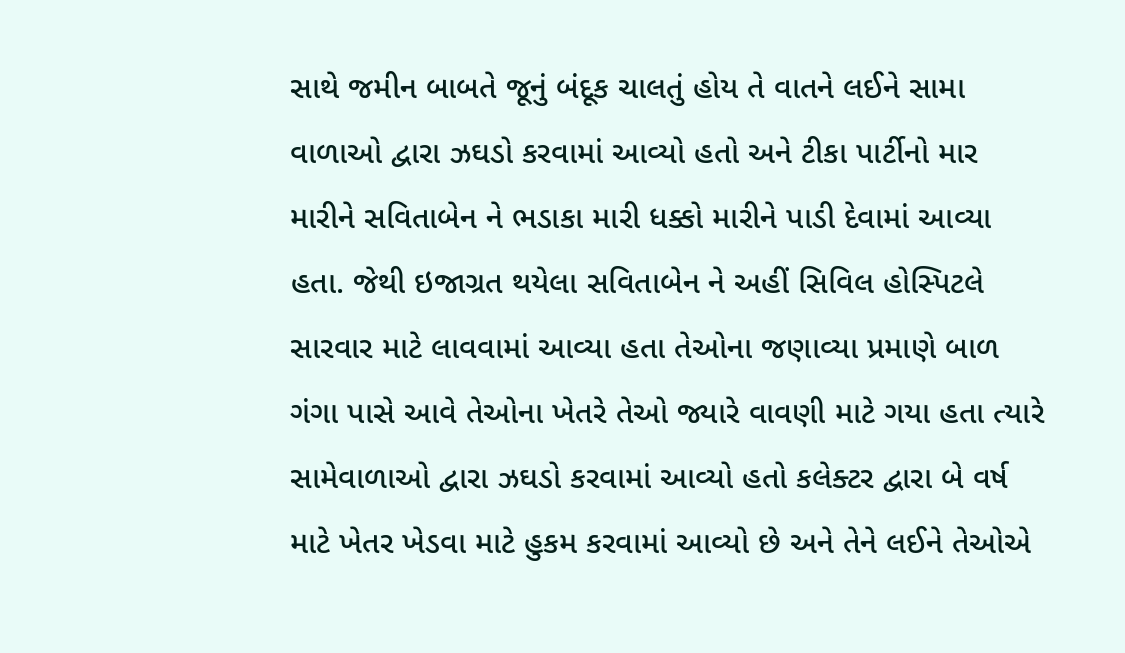સાથે જમીન બાબતે જૂનું બંદૂક ચાલતું હોય તે વાતને લઈને સામા વાળાઓ દ્વારા ઝઘડો કરવામાં આવ્યો હતો અને ટીકા પાર્ટીનો માર મારીને સવિતાબેન ને ભડાકા મારી ધક્કો મારીને પાડી દેવામાં આવ્યા હતા. જેથી ઇજાગ્રત થયેલા સવિતાબેન ને અહીં સિવિલ હોસ્પિટલે સારવાર માટે લાવવામાં આવ્યા હતા તેઓના જણાવ્યા પ્રમાણે બાળ ગંગા પાસે આવે તેઓના ખેતરે તેઓ જ્યારે વાવણી માટે ગયા હતા ત્યારે સામેવાળાઓ દ્વારા ઝઘડો કરવામાં આવ્યો હતો કલેક્ટર દ્વારા બે વર્ષ માટે ખેતર ખેડવા માટે હુકમ કરવામાં આવ્યો છે અને તેને લઈને તેઓએ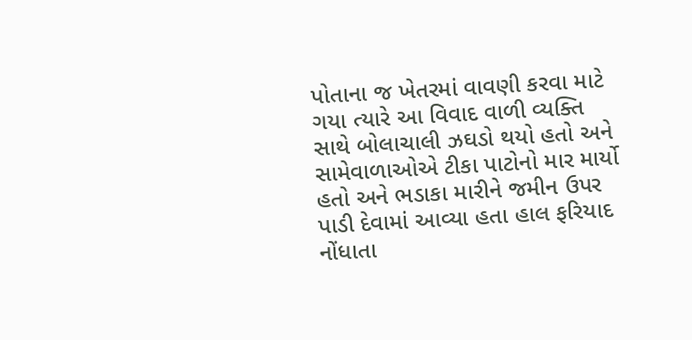પોતાના જ ખેતરમાં વાવણી કરવા માટે ગયા ત્યારે આ વિવાદ વાળી વ્યક્તિ સાથે બોલાચાલી ઝઘડો થયો હતો અને સામેવાળાઓએ ટીકા પાટોનો માર માર્યો હતો અને ભડાકા મારીને જમીન ઉપર પાડી દેવામાં આવ્યા હતા હાલ ફરિયાદ નોંધાતા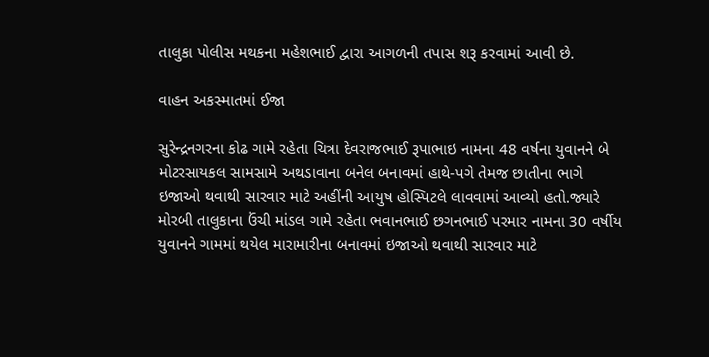તાલુકા પોલીસ મથકના મહેશભાઈ દ્વારા આગળની તપાસ શરૂ કરવામાં આવી છે.

વાહન અકસ્માતમાં ઈજા

સુરેન્દ્રનગરના કોઢ ગામે રહેતા ચિત્રા દેવરાજભાઈ રૂપાભાઇ નામના 48 વર્ષના યુવાનને બે મોટરસાયકલ સામસામે અથડાવાના બનેલ બનાવમાં હાથે-પગે તેમજ છાતીના ભાગે ઇજાઓ થવાથી સારવાર માટે અહીંની આયુષ હોસ્પિટલે લાવવામાં આવ્યો હતો.જ્યારે મોરબી તાલુકાના ઉંચી માંડલ ગામે રહેતા ભવાનભાઈ છગનભાઈ પરમાર નામના 30 વર્ષીય યુવાનને ગામમાં થયેલ મારામારીના બનાવમાં ઇજાઓ થવાથી સારવાર માટે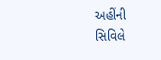અહીંની સિવિલે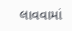લાવવામાં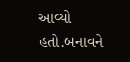આવ્યો હતો.બનાવને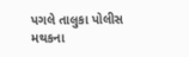પગલે તાલુકા પોલીસ મથકના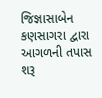જિજ્ઞાસાબેન કણસાગરા દ્વારા આગળની તપાસ શરૂ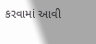કરવામાં આવી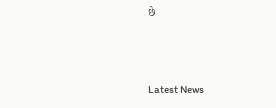છે




Latest News